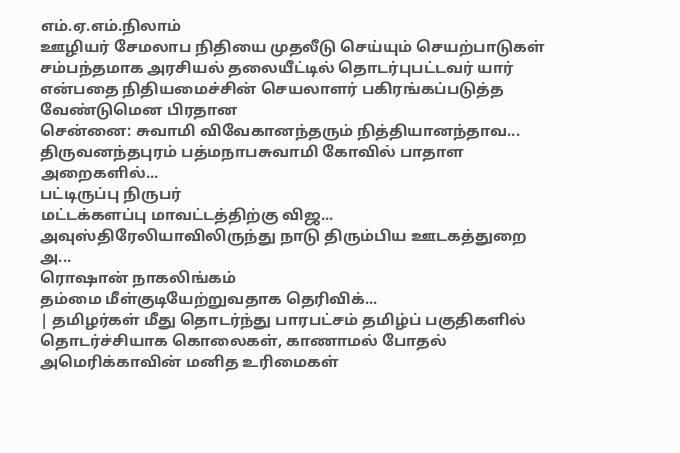எம்.ஏ.எம்.நிலாம்
ஊழியர் சேமலாப நிதியை முதலீடு செய்யும் செயற்பாடுகள் சம்பந்தமாக அரசியல் தலையீட்டில் தொடர்புபட்டவர் யார் என்பதை நிதியமைச்சின் செயலாளர் பகிரங்கப்படுத்த வேண்டுமென பிரதான
சென்னை: சுவாமி விவேகானந்தரும் நித்தியானந்தாவ...
திருவனந்தபுரம் பத்மநாபசுவாமி கோவில் பாதாள அறைகளில்...
பட்டிருப்பு நிருபர்
மட்டக்களப்பு மாவட்டத்திற்கு விஜ...
அவுஸ்திரேலியாவிலிருந்து நாடு திரும்பிய ஊடகத்துறை அ...
ரொஷான் நாகலிங்கம்
தம்மை மீள்குடியேற்றுவதாக தெரிவிக்...
| தமிழர்கள் மீது தொடர்ந்து பாரபட்சம் தமிழ்ப் பகுதிகளில் தொடர்ச்சியாக கொலைகள், காணாமல் போதல் அமெரிக்காவின் மனித உரிமைகள்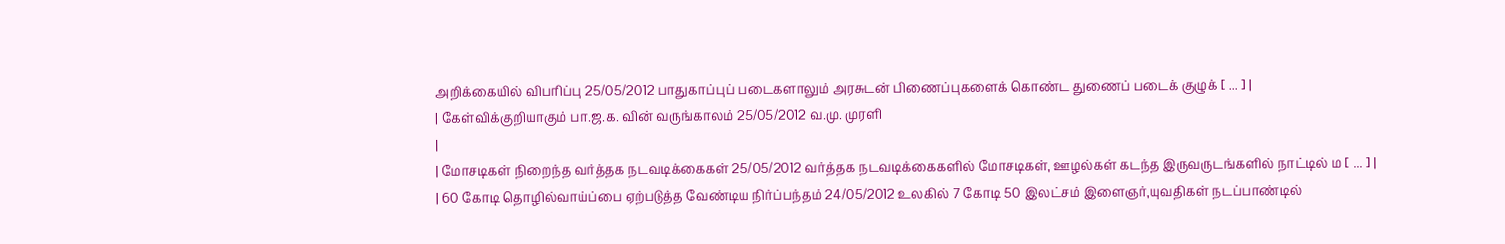அறிக்கையில் விபரிப்பு 25/05/2012 பாதுகாப்புப் படைகளாலும் அரசுடன் பிணைப்புகளைக் கொண்ட துணைப் படைக் குழுக் [ ... ] |
| கேள்விக்குறியாகும் பா.ஜ.க. வின் வருங்காலம் 25/05/2012 வ.மு. முரளி
|
| மோசடிகள் நிறைந்த வர்த்தக நடவடிக்கைகள் 25/05/2012 வர்த்தக நடவடிக்கைகளில் மோசடிகள், ஊழல்கள் கடந்த இருவருடங்களில் நாட்டில் ம [ ... ] |
| 60 கோடி தொழில்வாய்ப்பை ஏற்படுத்த வேண்டிய நிர்ப்பந்தம் 24/05/2012 உலகில் 7 கோடி 50 இலட்சம் இளைஞர்,யுவதிகள் நடப்பாண்டில்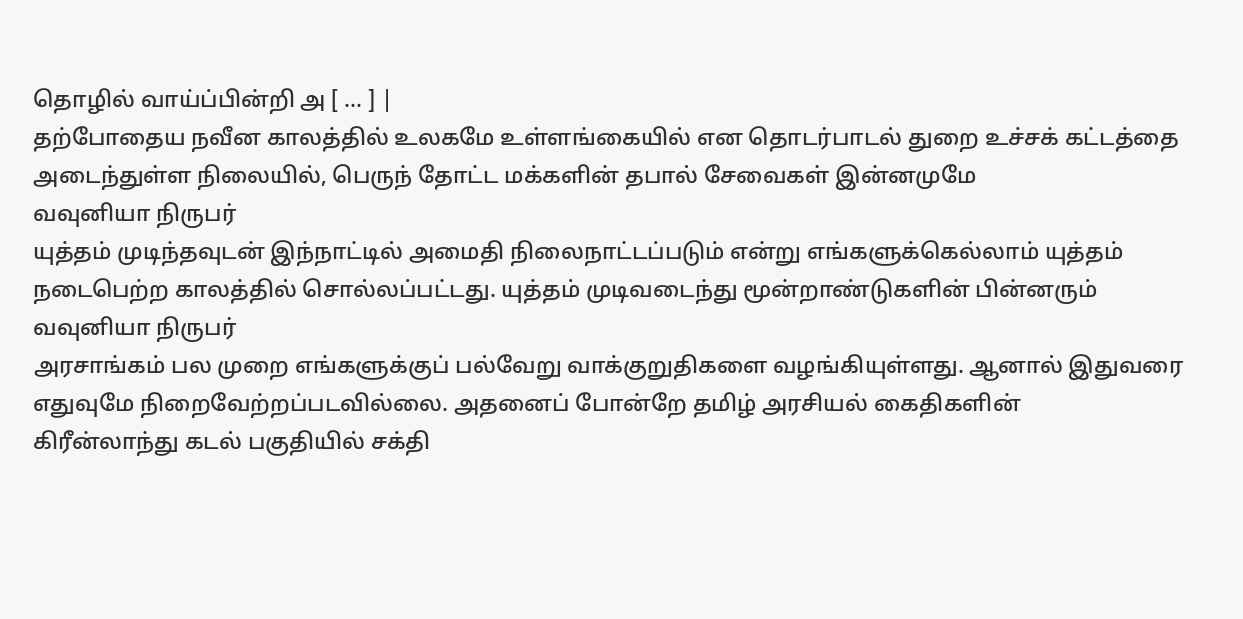தொழில் வாய்ப்பின்றி அ [ ... ] |
தற்போதைய நவீன காலத்தில் உலகமே உள்ளங்கையில் என தொடர்பாடல் துறை உச்சக் கட்டத்தை அடைந்துள்ள நிலையில், பெருந் தோட்ட மக்களின் தபால் சேவைகள் இன்னமுமே
வவுனியா நிருபர்
யுத்தம் முடிந்தவுடன் இந்நாட்டில் அமைதி நிலைநாட்டப்படும் என்று எங்களுக்கெல்லாம் யுத்தம் நடைபெற்ற காலத்தில் சொல்லப்பட்டது. யுத்தம் முடிவடைந்து மூன்றாண்டுகளின் பின்னரும்
வவுனியா நிருபர்
அரசாங்கம் பல முறை எங்களுக்குப் பல்வேறு வாக்குறுதிகளை வழங்கியுள்ளது. ஆனால் இதுவரை எதுவுமே நிறைவேற்றப்படவில்லை. அதனைப் போன்றே தமிழ் அரசியல் கைதிகளின்
கிரீன்லாந்து கடல் பகுதியில் சக்தி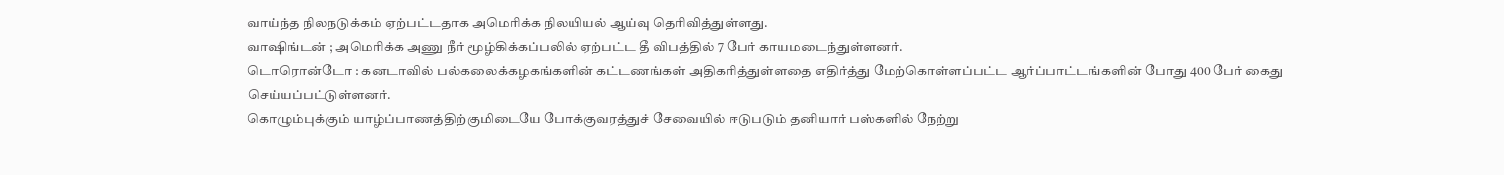வாய்ந்த நிலநடுக்கம் ஏற்பட்டதாக அமெரிக்க நிலயியல் ஆய்வு தெரிவித்துள்ளது.
வாஷிங்டன் ; அமெரிக்க அணு நீர் மூழ்கிக்கப்பலில் ஏற்பட்ட தீ விபத்தில் 7 பேர் காயமடைந்துள்ளனர்.
டொரொன்டோ : கனடாவில் பல்கலைக்கழகங்களின் கட்டணங்கள் அதிகரித்துள்ளதை எதிர்த்து மேற்கொள்ளப்பட்ட ஆர்ப்பாட்டங்களின் போது 400 பேர் கைது செய்யப்பட்டுள்ளனர்.
கொழும்புக்கும் யாழ்ப்பாணத்திற்குமிடையே போக்குவரத்துச் சேவையில் ஈடுபடும் தனியார் பஸ்களில் நேற்று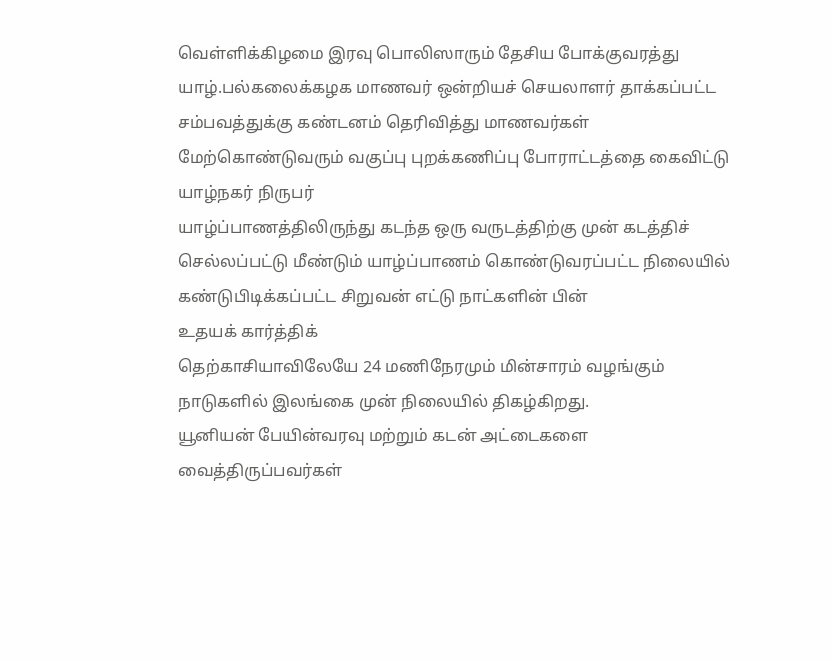வெள்ளிக்கிழமை இரவு பொலிஸாரும் தேசிய போக்குவரத்து
யாழ்.பல்கலைக்கழக மாணவர் ஒன்றியச் செயலாளர் தாக்கப்பட்ட சம்பவத்துக்கு கண்டனம் தெரிவித்து மாணவர்கள் மேற்கொண்டுவரும் வகுப்பு புறக்கணிப்பு போராட்டத்தை கைவிட்டு
யாழ்நகர் நிருபர்
யாழ்ப்பாணத்திலிருந்து கடந்த ஒரு வருடத்திற்கு முன் கடத்திச் செல்லப்பட்டு மீண்டும் யாழ்ப்பாணம் கொண்டுவரப்பட்ட நிலையில் கண்டுபிடிக்கப்பட்ட சிறுவன் எட்டு நாட்களின் பின்
உதயக் கார்த்திக்
தெற்காசியாவிலேயே 24 மணிநேரமும் மின்சாரம் வழங்கும் நாடுகளில் இலங்கை முன் நிலையில் திகழ்கிறது.
யூனியன் பேயின்வரவு மற்றும் கடன் அட்டைகளை வைத்திருப்பவர்கள்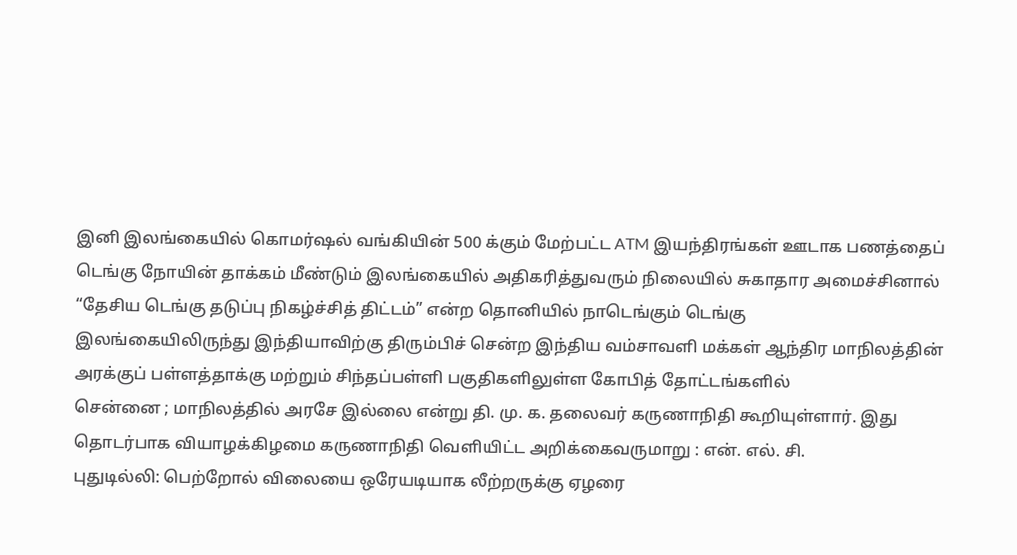இனி இலங்கையில் கொமர்ஷல் வங்கியின் 500 க்கும் மேற்பட்ட ATM இயந்திரங்கள் ஊடாக பணத்தைப்
டெங்கு நோயின் தாக்கம் மீண்டும் இலங்கையில் அதிகரித்துவரும் நிலையில் சுகாதார அமைச்சினால் “தேசிய டெங்கு தடுப்பு நிகழ்ச்சித் திட்டம்” என்ற தொனியில் நாடெங்கும் டெங்கு
இலங்கையிலிருந்து இந்தியாவிற்கு திரும்பிச் சென்ற இந்திய வம்சாவளி மக்கள் ஆந்திர மாநிலத்தின் அரக்குப் பள்ளத்தாக்கு மற்றும் சிந்தப்பள்ளி பகுதிகளிலுள்ள கோபித் தோட்டங்களில்
சென்னை ; மாநிலத்தில் அரசே இல்லை என்று தி. மு. க. தலைவர் கருணாநிதி கூறியுள்ளார். இது தொடர்பாக வியாழக்கிழமை கருணாநிதி வெளியிட்ட அறிக்கைவருமாறு : என். எல். சி.
புதுடில்லி: பெற்றோல் விலையை ஒரேயடியாக லீற்றருக்கு ஏழரை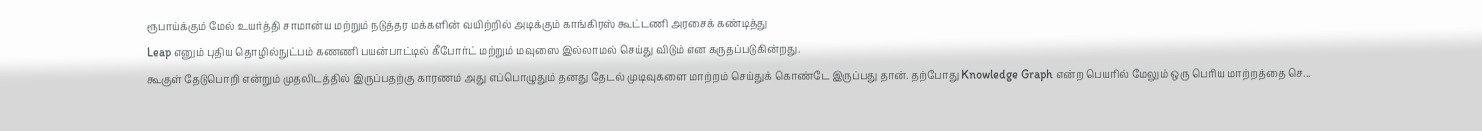ரூபாய்க்கும் மேல் உயர்த்தி சாமான்ய மற்றும் நடுத்தர மக்களின் வயிற்றில் அடிக்கும் காங்கிரஸ் கூட்டணி அரசைக் கண்டித்து
Leap எனும் புதிய தொழில்நுட்பம் கணணி பயன்பாட்டில் கீபோர்ட் மற்றும் மவுஸை இல்லாமல் செய்து விடும் என கருதப்படுகின்றது.
கூகுள் தேடுபொறி என்றும் முதலிடத்தில் இருப்பதற்கு காரணம் அது எப்பொழுதும் தனது தேடல் முடிவுகளை மாற்றம் செய்துக் கொண்டே இருப்பது தான். தற்போது Knowledge Graph என்ற பெயரில் மேலும் ஒரு பெரிய மாற்றத்தை செ...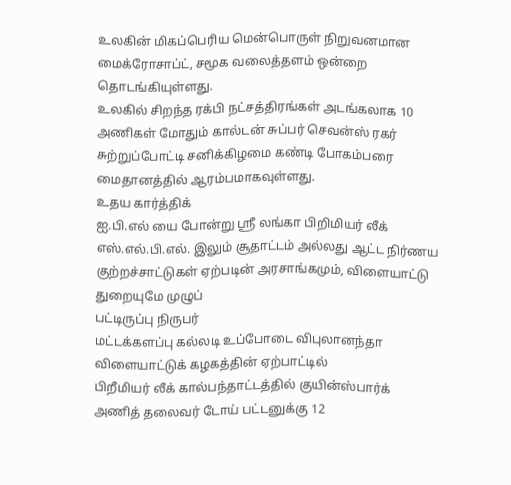உலகின் மிகப்பெரிய மென்பொருள் நிறுவனமான மைக்ரோசாப்ட், சமூக வலைத்தளம் ஒன்றை தொடங்கியுள்ளது.
உலகில் சிறந்த ரக்பி நட்சத்திரங்கள் அடங்கலாக 10 அணிகள் மோதும் கால்டன் சுப்பர் செவன்ஸ் ரகர் சுற்றுப்போட்டி சனிக்கிழமை கண்டி போகம்பரை மைதானத்தில் ஆரம்பமாகவுள்ளது.
உதய கார்த்திக்
ஐ.பி.எல் யை போன்று ஸ்ரீ லங்கா பிறிமியர் லீக் எஸ்.எல்.பி.எல். இலும் சூதாட்டம் அல்லது ஆட்ட நிர்ணய குற்றச்சாட்டுகள் ஏற்படின் அரசாங்கமும், விளையாட்டு துறையுமே முழுப்
பட்டிருப்பு நிருபர்
மட்டக்களப்பு கல்லடி உப்போடை விபுலானந்தா விளையாட்டுக் கழகத்தின் ஏற்பாட்டில்
பிறீமியர் லீக் கால்பந்தாட்டத்தில் குயின்ஸ்பார்க் அணித் தலைவர் டோய் பட்டனுக்கு 12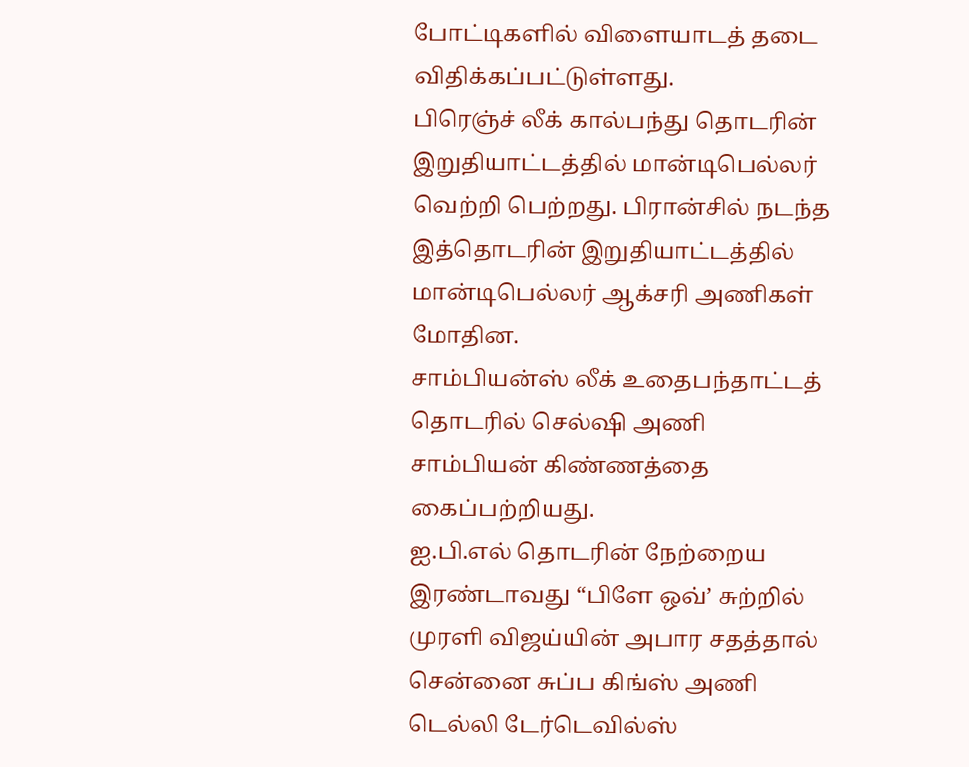போட்டிகளில் விளையாடத் தடை விதிக்கப்பட்டுள்ளது.
பிரெஞ்ச் லீக் கால்பந்து தொடரின் இறுதியாட்டத்தில் மான்டிபெல்லர் வெற்றி பெற்றது. பிரான்சில் நடந்த இத்தொடரின் இறுதியாட்டத்தில் மான்டிபெல்லர் ஆக்சரி அணிகள் மோதின.
சாம்பியன்ஸ் லீக் உதைபந்தாட்டத் தொடரில் செல்ஷி அணி சாம்பியன் கிண்ணத்தை கைப்பற்றியது.
ஐ.பி.எல் தொடரின் நேற்றைய இரண்டாவது “பிளே ஒவ்’ சுற்றில் முரளி விஜய்யின் அபார சதத்தால் சென்னை சுப்ப கிங்ஸ் அணி டெல்லி டேர்டெவில்ஸ்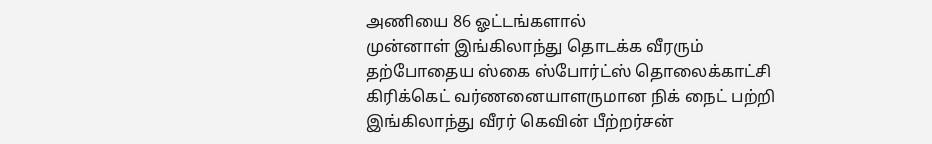அணியை 86 ஓட்டங்களால்
முன்னாள் இங்கிலாந்து தொடக்க வீரரும் தற்போதைய ஸ்கை ஸ்போர்ட்ஸ் தொலைக்காட்சி கிரிக்கெட் வர்ணனையாளருமான நிக் நைட் பற்றி இங்கிலாந்து வீரர் கெவின் பீற்றர்சன்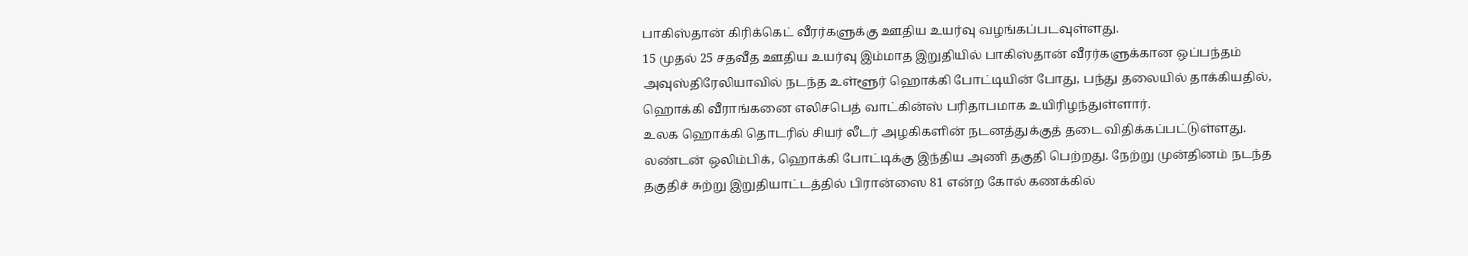பாகிஸ்தான் கிரிக்கெட் வீரர்களுக்கு ஊதிய உயர்வு வழங்கப்படவுள்ளது.
15 முதல் 25 சதவீத ஊதிய உயர்வு இம்மாத இறுதியில் பாகிஸ்தான் வீரர்களுக்கான ஒப்பந்தம்
அவுஸ்திரேலியாவில் நடந்த உள்ளூர் ஹொக்கி போட்டியின் போது, பந்து தலையில் தாக்கியதில், ஹொக்கி வீராங்கனை எலிசபெத் வாட்கின்ஸ் பரிதாபமாக உயிரிழந்துள்ளார்.
உலக ஹொக்கி தொடரில் சியர் லீடர் அழகிகளின் நடனத்துக்குத் தடை விதிக்கப்பட்டுள்ளது.
லண்டன் ஒலிம்பிக், ஹொக்கி போட்டிக்கு இந்திய அணி தகுதி பெற்றது. நேற்று முன்தினம் நடந்த தகுதிச் சுற்று இறுதியாட்டத்தில் பிரான்ஸை 81 என்ற கோல் கணக்கில்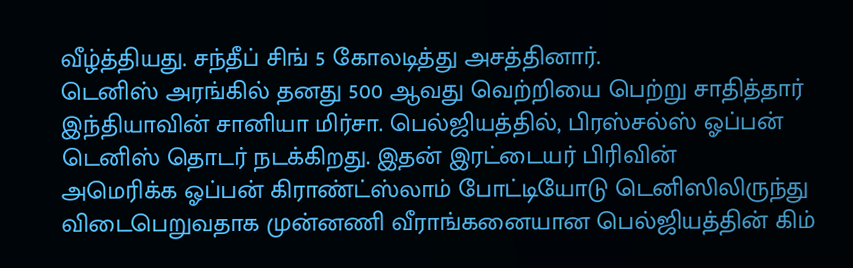வீழ்த்தியது. சந்தீப் சிங் 5 கோலடித்து அசத்தினார்.
டெனிஸ் அரங்கில் தனது 500 ஆவது வெற்றியை பெற்று சாதித்தார் இந்தியாவின் சானியா மிர்சா. பெல்ஜியத்தில், பிரஸ்சல்ஸ் ஓப்பன் டெனிஸ் தொடர் நடக்கிறது. இதன் இரட்டையர் பிரிவின்
அமெரிக்க ஓப்பன் கிராண்ட்ஸ்லாம் போட்டியோடு டெனிஸிலிருந்து விடைபெறுவதாக முன்னணி வீராங்கனையான பெல்ஜியத்தின் கிம்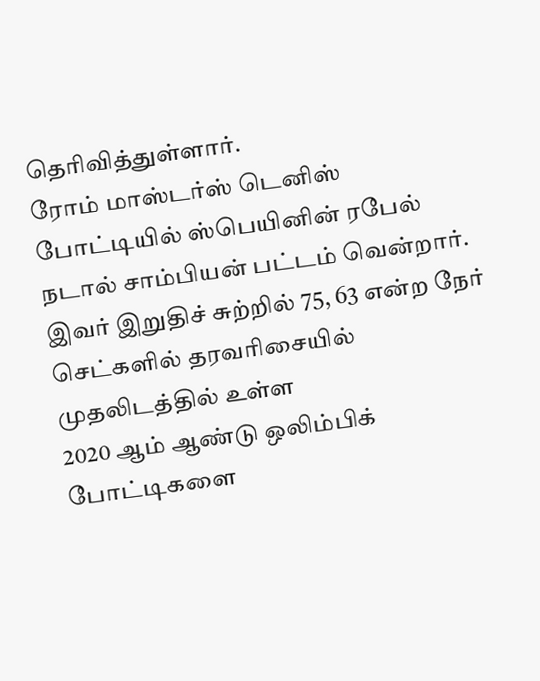தெரிவித்துள்ளார்.
ரோம் மாஸ்டர்ஸ் டெனிஸ் போட்டியில் ஸ்பெயினின் ரபேல் நடால் சாம்பியன் பட்டம் வென்றார். இவர் இறுதிச் சுற்றில் 75, 63 என்ற நேர் செட்களில் தரவரிசையில் முதலிடத்தில் உள்ள
2020 ஆம் ஆண்டு ஒலிம்பிக் போட்டிகளை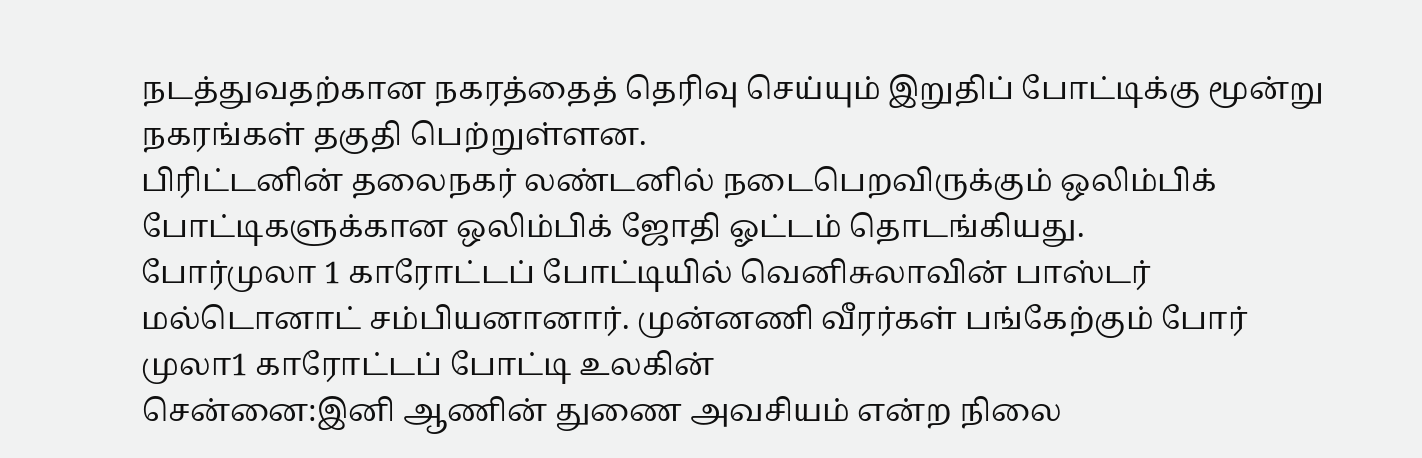நடத்துவதற்கான நகரத்தைத் தெரிவு செய்யும் இறுதிப் போட்டிக்கு மூன்று நகரங்கள் தகுதி பெற்றுள்ளன.
பிரிட்டனின் தலைநகர் லண்டனில் நடைபெறவிருக்கும் ஒலிம்பிக் போட்டிகளுக்கான ஒலிம்பிக் ஜோதி ஓட்டம் தொடங்கியது.
போர்முலா 1 காரோட்டப் போட்டியில் வெனிசுலாவின் பாஸ்டர் மல்டொனாட் சம்பியனானார். முன்னணி வீரர்கள் பங்கேற்கும் போர் முலா1 காரோட்டப் போட்டி உலகின்
சென்னை:இனி ஆணின் துணை அவசியம் என்ற நிலை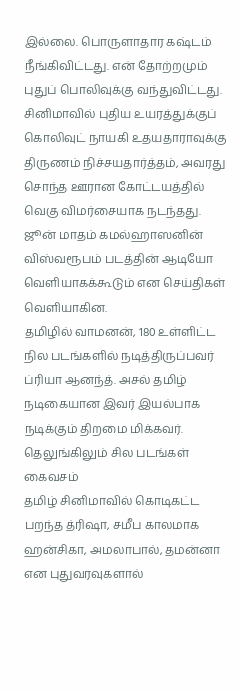இல்லை. பொருளாதார கஷ்டம் நீங்கிவிட்டது. என் தோற்றமும் புதுப் பொலிவுக்கு வந்துவிட்டது. சினிமாவில் புதிய உயரத்துக்குப்
கொலிவுட் நாயகி உதயதாராவுக்கு திருணம் நிச்சயதார்த்தம், அவரது சொந்த ஊரான கோட்டயத்தில் வெகு விமர்சையாக நடந்தது.
ஜூன் மாதம் கமல்ஹாஸனின் விஸ்வரூபம் படத்தின் ஆடியோ வெளியாகக்கூடும் என செய்திகள் வெளியாகின.
தமிழில் வாமனன், 180 உள்ளிட்ட நில படங்களில் நடித்திருப்பவர் ப்ரியா ஆனந்த். அசல் தமிழ் நடிகையான இவர் இயல்பாக நடிக்கும் திறமை மிக்கவர். தெலுங்கிலும் சில படங்கள் கைவசம்
தமிழ் சினிமாவில் கொடிகட்ட பறந்த த்ரிஷா, சமீப காலமாக ஹன்சிகா, அமலாபால், தமன்னா என புதுவரவுகளால்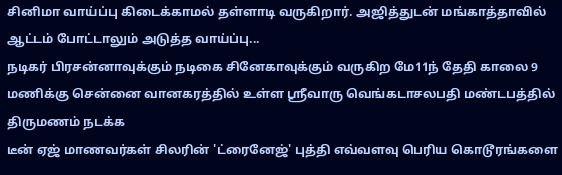சினிமா வாய்ப்பு கிடைக்காமல் தள்ளாடி வருகிறார். அஜித்துடன் மங்காத்தாவில் ஆட்டம் போட்டாலும் அடுத்த வாய்ப்பு...
நடிகர் பிரசன்னாவுக்கும் நடிகை சினேகாவுக்கும் வருகிற மே11ந் தேதி காலை 9 மணிக்கு சென்னை வானகரத்தில் உள்ள ஸ்ரீவாரு வெங்கடாசலபதி மண்டபத்தில் திருமணம் நடக்க
டீன் ஏஜ் மாணவர்கள் சிலரின் 'ட்ரைனேஜ்' புத்தி எவ்வளவு பெரிய கொடூரங்களை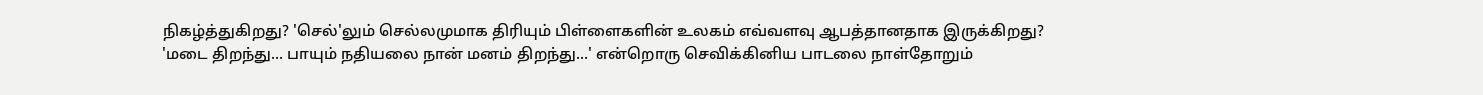நிகழ்த்துகிறது? 'செல்'லும் செல்லமுமாக திரியும் பிள்ளைகளின் உலகம் எவ்வளவு ஆபத்தானதாக இருக்கிறது?
'மடை திறந்து... பாயும் நதியலை நான் மனம் திறந்து...' என்றொரு செவிக்கினிய பாடலை நாள்தோறும்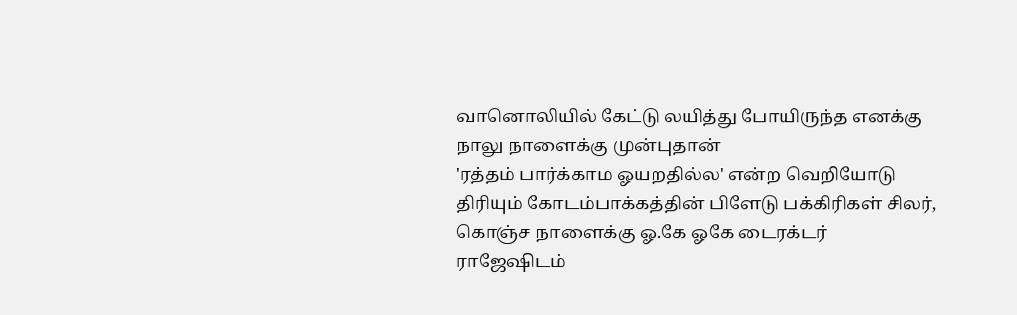வானொலியில் கேட்டு லயித்து போயிருந்த எனக்கு நாலு நாளைக்கு முன்புதான்
'ரத்தம் பார்க்காம ஓயறதில்ல' என்ற வெறியோடு திரியும் கோடம்பாக்கத்தின் பிளேடு பக்கிரிகள் சிலர், கொஞ்ச நாளைக்கு ஓ.கே ஓகே டைரக்டர் ராஜேஷிடம்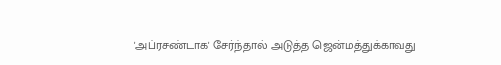'அப்ரசண்டாக' சேர்ந்தால் அடுத்த ஜென்மத்துக்காவது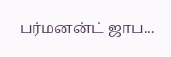பர்மனன்ட் ஜாப...